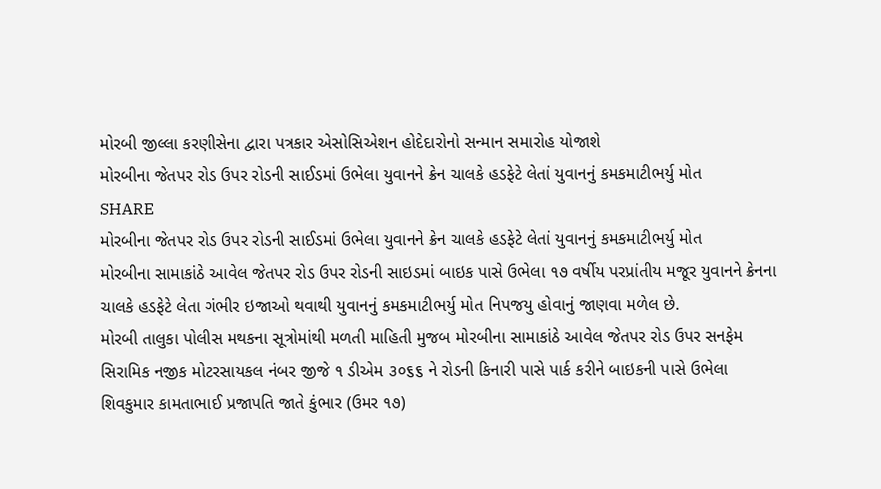મોરબી જીલ્લા કરણીસેના દ્વારા પત્રકાર એસોસિએશન હોદેદારોનો સન્માન સમારોહ યોજાશે
મોરબીના જેતપર રોડ ઉપર રોડની સાઈડમાં ઉભેલા યુવાનને ક્રેન ચાલકે હડફેટે લેતાં યુવાનનું કમકમાટીભર્યુ મોત
SHARE
મોરબીના જેતપર રોડ ઉપર રોડની સાઈડમાં ઉભેલા યુવાનને ક્રેન ચાલકે હડફેટે લેતાં યુવાનનું કમકમાટીભર્યુ મોત
મોરબીના સામાકાંઠે આવેલ જેતપર રોડ ઉપર રોડની સાઇડમાં બાઇક પાસે ઉભેલા ૧૭ વર્ષીય પરપ્રાંતીય મજૂર યુવાનને ક્રેનના ચાલકે હડફેટે લેતા ગંભીર ઇજાઓ થવાથી યુવાનનું કમકમાટીભર્યુ મોત નિપજયુ હોવાનું જાણવા મળેલ છે.
મોરબી તાલુકા પોલીસ મથકના સૂત્રોમાંથી મળતી માહિતી મુજબ મોરબીના સામાકાંઠે આવેલ જેતપર રોડ ઉપર સનફેમ સિરામિક નજીક મોટરસાયકલ નંબર જીજે ૧ ડીએમ ૩૦૬૬ ને રોડની કિનારી પાસે પાર્ક કરીને બાઇકની પાસે ઉભેલા શિવકુમાર કામતાભાઈ પ્રજાપતિ જાતે કુંભાર (ઉમર ૧૭)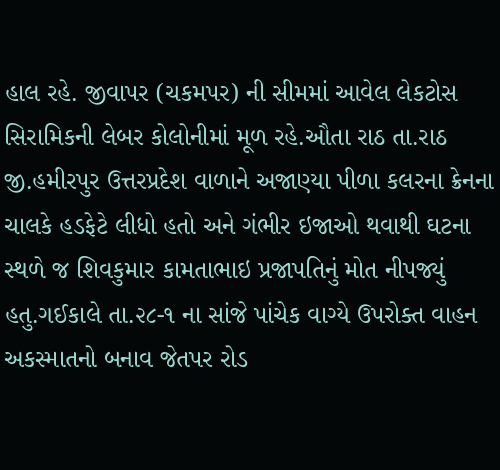હાલ રહે. જીવાપર (ચકમપર) ની સીમમાં આવેલ લેકટોસ સિરામિકની લેબર કોલોનીમાં મૂળ રહે.ઔતા રાઠ તા.રાઠ જી.હમીરપુર ઉત્તરપ્રદેશ વાળાને અજાણ્યા પીળા કલરના ક્રેનના ચાલકે હડફેટે લીધો હતો અને ગંભીર ઇજાઓ થવાથી ઘટના સ્થળે જ શિવકુમાર કામતાભાઇ પ્રજાપતિનું મોત નીપજ્યું હતુ.ગઈકાલે તા.૨૮-૧ ના સાંજે પાંચેક વાગ્યે ઉપરોક્ત વાહન અકસ્માતનો બનાવ જેતપર રોડ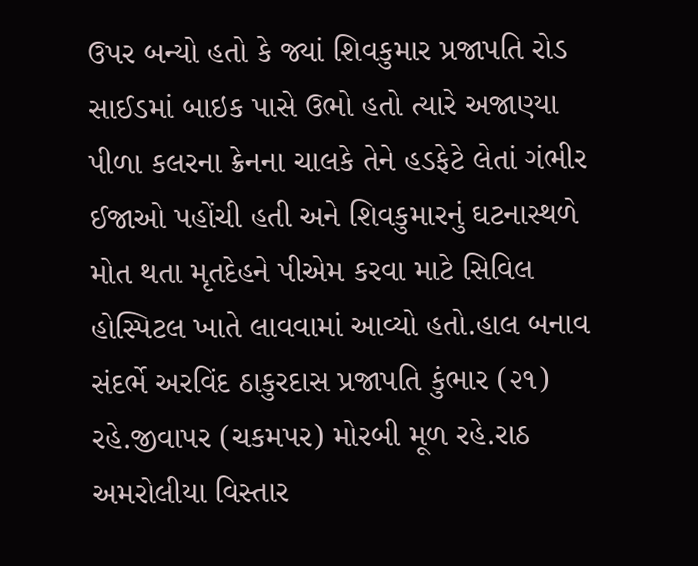ઉપર બન્યો હતો કે જ્યાં શિવકુમાર પ્રજાપતિ રોડ સાઈડમાં બાઇક પાસે ઉભો હતો ત્યારે અજાણ્યા પીળા કલરના ક્રેનના ચાલકે તેને હડફેટે લેતાં ગંભીર ઈજાઓ પહોંચી હતી અને શિવકુમારનું ઘટનાસ્થળે મોત થતા મૃતદેહને પીએમ કરવા માટે સિવિલ હોસ્પિટલ ખાતે લાવવામાં આવ્યો હતો.હાલ બનાવ સંદર્ભે અરવિંદ ઠાકુરદાસ પ્રજાપતિ કુંભાર (૨૧) રહે.જીવાપર (ચકમપર) મોરબી મૂળ રહે.રાઠ અમરોલીયા વિસ્તાર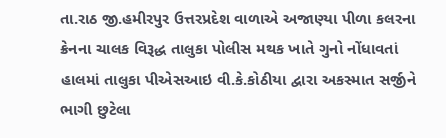તા.રાઠ જી.હમીરપુર ઉત્તરપ્રદેશ વાળાએ અજાણ્યા પીળા કલરના ક્રેનના ચાલક વિરૂદ્ધ તાલુકા પોલીસ મથક ખાતે ગુનો નોંધાવતાં હાલમાં તાલુકા પીએસઆઇ વી.કે.કોઠીયા દ્વારા અકસ્માત સર્જીને ભાગી છુટેલા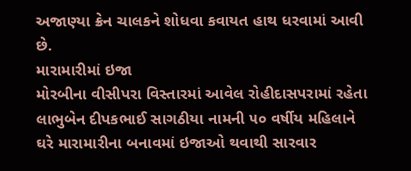અજાણ્યા ક્રેન ચાલકને શોધવા કવાયત હાથ ધરવામાં આવી છે.
મારામારીમાં ઇજા
મોરબીના વીસીપરા વિસ્તારમાં આવેલ રોહીદાસપરામાં રહેતા લાભુબેન દીપકભાઈ સાગઠીયા નામની ૫૦ વર્ષીય મહિલાને ઘરે મારામારીના બનાવમાં ઇજાઓ થવાથી સારવાર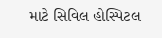માટે સિવિલ હોસ્પિટલ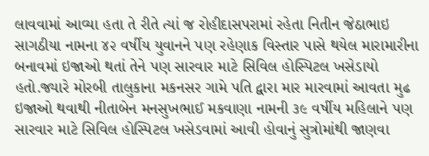લાવવામાં આવ્યા હતા તે રીતે ત્યાં જ રોહીદાસપરામાં રહેતા નિતીન જેઠાભાઇ સાગઠીયા નામના ૪૨ વર્ષીય યુવાનને પણ રહેણાક વિસ્તાર પાસે થયેલ મારામારીના બનાવમાં ઇજાઓ થતાં તેને પણ સારવાર માટે સિવિલ હોસ્પિટલ ખસેડાયો હતો.જ્યારે મોરબી તાલુકાના મકનસર ગામે પતિ દ્વારા માર મારવામાં આવતા મુઢ ઇજાઓ થવાથી નીતાબેન મનસુખભાઈ મકવાણા નામની ૩૯ વર્ષીય મહિલાને પણ સારવાર માટે સિવિલ હોસ્પિટલ ખસેડવામાં આવી હોવાનું સુત્રોમાંથી જાણવા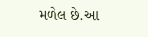મળેલ છે.આ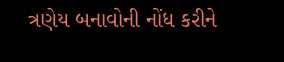ત્રણેય બનાવોની નોંધ કરીને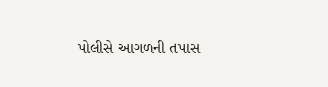પોલીસે આગળની તપાસ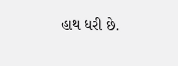હાથ ધરી છે.